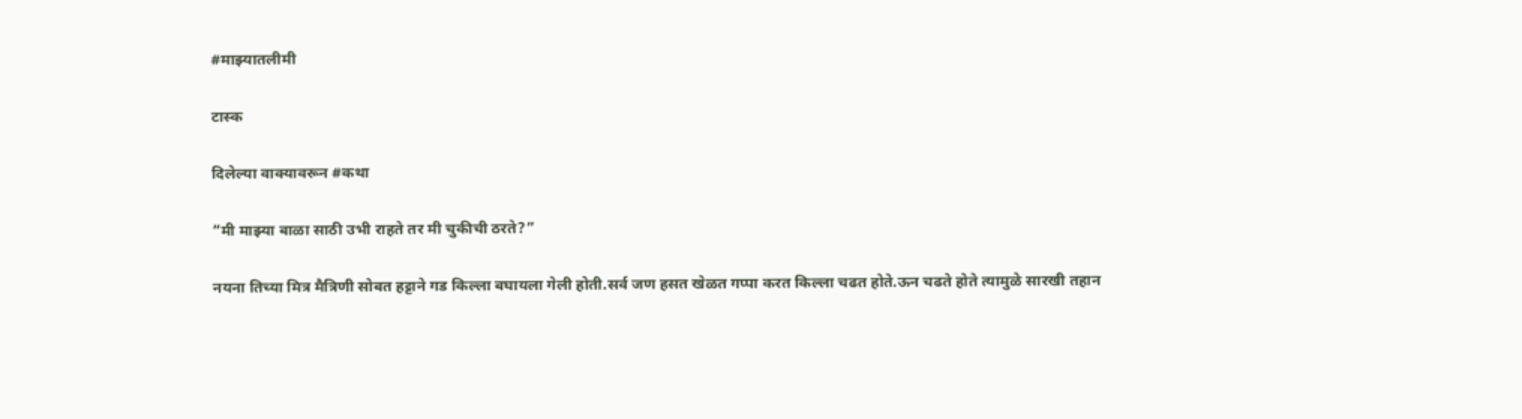#माझ्यातलीमी

टास्क

दिलेल्या वाक्यावरून #कथा

“मी माझ्या बाळा साठी उभी राहते तर मी चुकीची ठरते?”

नयना तिच्या मित्र मैत्रिणी सोबत हट्टाने गड किल्ला बघायला गेली होती.सर्व जण हसत खेळत गप्पा करत किल्ला चढत होते.ऊन चढते होते त्यामुळे सारखी तहान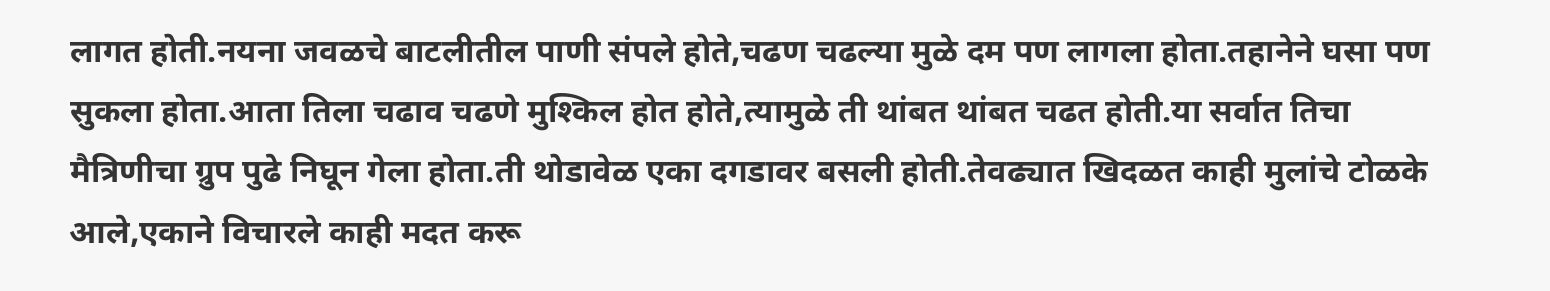लागत होती.नयना जवळचे बाटलीतील पाणी संपले होते,चढण चढल्या मुळे दम पण लागला होता.तहानेने घसा पण सुकला होता.आता तिला चढाव चढणे मुश्किल होत होते,त्यामुळे ती थांबत थांबत चढत होती.या सर्वात तिचा मैत्रिणीचा ग्रुप पुढे निघून गेला होता.ती थोडावेळ एका दगडावर बसली होती.तेवढ्यात खिदळत काही मुलांचे टोळके आले,एकाने विचारले काही मदत करू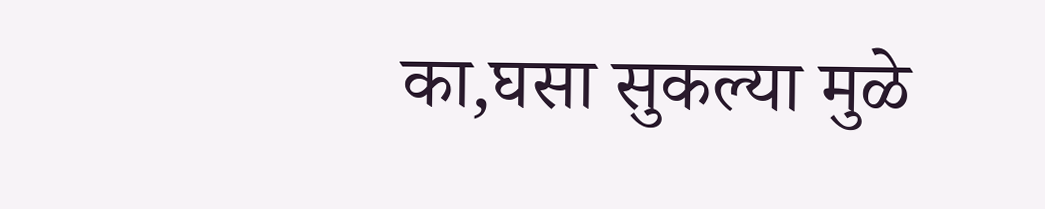का,घसा सुकल्या मुळे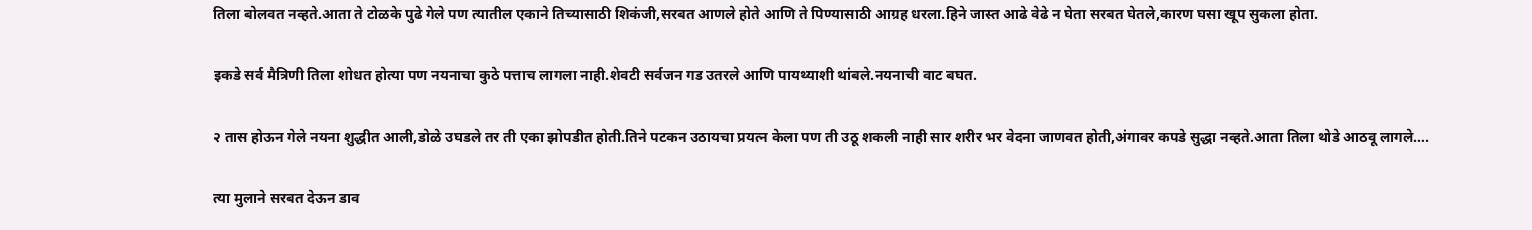तिला बोलवत नव्हते.आता ते टोळके पुढे गेले पण त्यातील एकाने तिच्यासाठी शिकंजी,सरबत आणले होते आणि ते पिण्यासाठी आग्रह धरला.हिने जास्त आढे वेढे न घेता सरबत घेतले,कारण घसा खूप सुकला होता.

इकडे सर्व मैत्रिणी तिला शोधत होत्या पण नयनाचा कुठे पत्ताच लागला नाही.शेवटी सर्वजन गड उतरले आणि पायथ्याशी थांबले.नयनाची वाट बघत.

२ तास होऊन गेले नयना शुद्धीत आली,डोळे उघडले तर ती एका झोपडीत होती.तिने पटकन उठायचा प्रयत्न केला पण ती उठू शकली नाही सार शरीर भर वेदना जाणवत होती,अंगावर कपडे सुद्धा नव्हते.आता तिला थोडे आठवू लागले….

त्या मुलाने सरबत देऊन डाव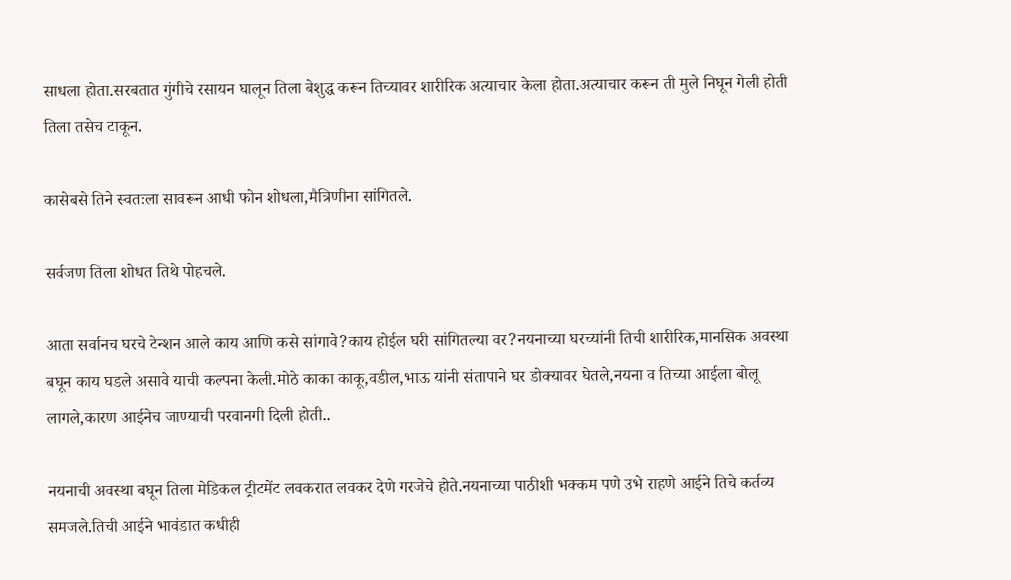साधला होता.सरबतात गुंगीचे रसायन घालून तिला बेशुद्ध करून तिच्यावर शारीरिक अत्याचार केला होता.अत्याचार करून ती मुले निघून गेली होती तिला तसेच टाकून.

कासेबसे तिने स्वतःला सावरून आधी फोन शोधला,मैत्रिणीना सांगितले.

सर्वजण तिला शोधत तिथे पोहचले.

आता सर्वानच घरचे टेन्शन आले काय आणि कसे सांगावे?काय होईल घरी सांगितल्या वर?नयनाच्या घरच्यांनी तिची शारीरिक,मानसिक अवस्था बघून काय घडले असावे याची कल्पना केली.मोठे काका काकू,वडील,भाऊ यांनी संतापाने घर डोक्यावर घेतले,नयना व तिच्या आईला बोलू लागले,कारण आईनेच जाण्याची परवानगी दिली होती..

नयनाची अवस्था बघून तिला मेडिकल ट्रीटमेंट लवकरात लवकर देणे गरजेचे होते.नयनाच्या पाठीशी भक्कम पणे उभे राहणे आईने तिचे कर्तव्य समजले.तिची आईने भावंडात कधीही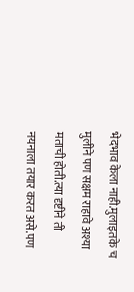भेदभाव केला नाही.मुलाइतके च मुलीने पण सक्षम राहावे अश्या मताची होती.त्या दृष्टीने ती नयनाला तयार करत असे.पण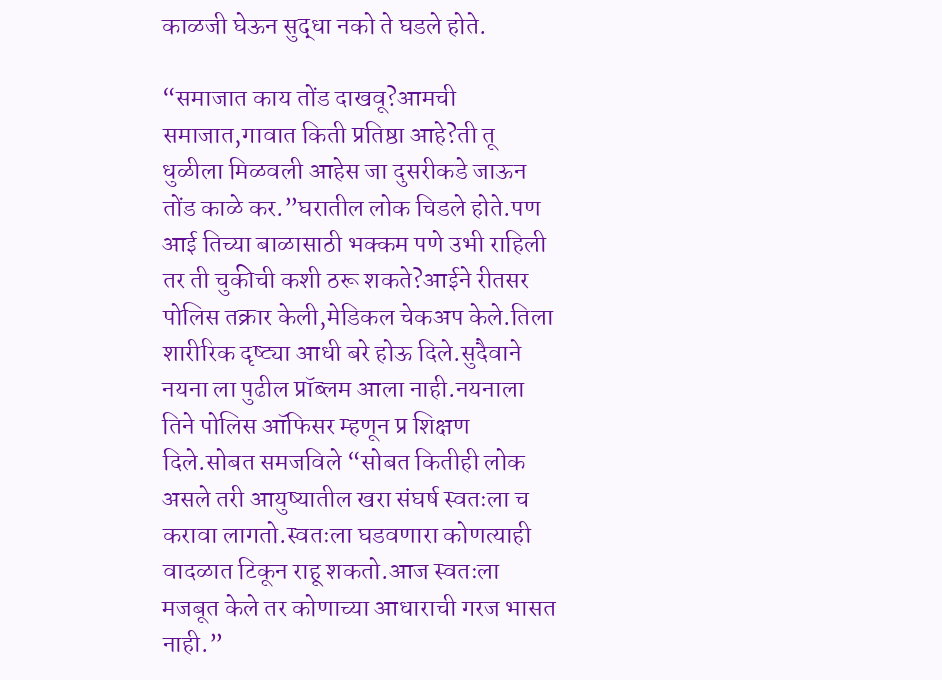काळजी घेऊन सुद्धा नको ते घडले होते.

“समाजात काय तोंड दाखवू?आमची समाजात,गावात किती प्रतिष्ठा आहे?ती तू धुळीला मिळवली आहेस जा दुसरीकडे जाऊन तोंड काळे कर.”घरातील लोक चिडले होते.पण आई तिच्या बाळासाठी भक्कम पणे उभी राहिली तर ती चुकीची कशी ठरू शकते?आईने रीतसर पोलिस तक्रार केली,मेडिकल चेकअप केले.तिला शारीरिक दृष्ट्या आधी बरे होऊ दिले.सुदैवाने नयना ला पुढील प्रॉब्लम आला नाही.नयनाला तिने पोलिस ऑफिसर म्हणून प्र शिक्षण दिले.सोबत समजविले “सोबत कितीही लोक असले तरी आयुष्यातील खरा संघर्ष स्वतःला च करावा लागतो.स्वतःला घडवणारा कोणत्याही वादळात टिकून राहू शकतो.आज स्वतःला मजबूत केले तर कोणाच्या आधाराची गरज भासत नाही.”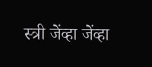स्त्री जेंव्हा जेंव्हा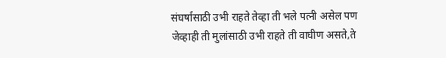संघर्षासाठी उभी राहते तेव्हा ती भले पत्नी असेल पण जेव्हाही ती मुलांसाठी उभी राहते ती वाघीण असते,ते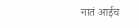नातं आईच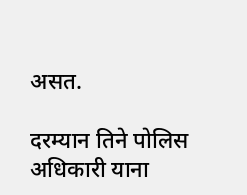असत.

दरम्यान तिने पोलिस अधिकारी याना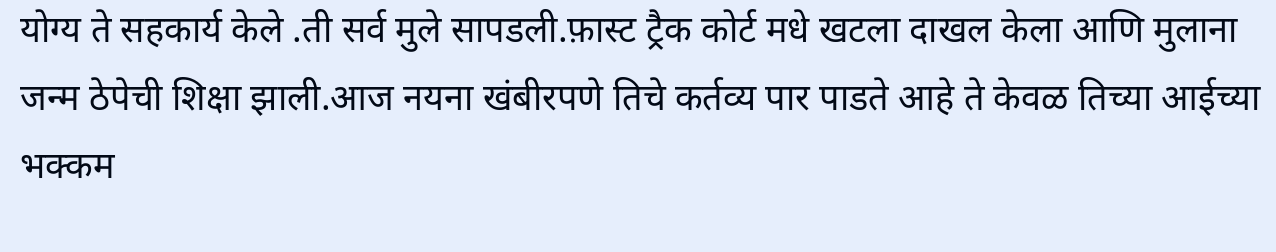योग्य ते सहकार्य केले .ती सर्व मुले सापडली.फ़ास्ट ट्रैक कोर्ट मधे खटला दाखल केला आणि मुलाना जन्म ठेपेची शिक्षा झाली.आज नयना खंबीरपणे तिचे कर्तव्य पार पाडते आहे ते केवळ तिच्या आईच्या भक्कम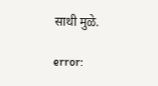साथी मुळे.

error: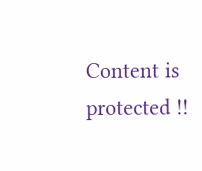Content is protected !!